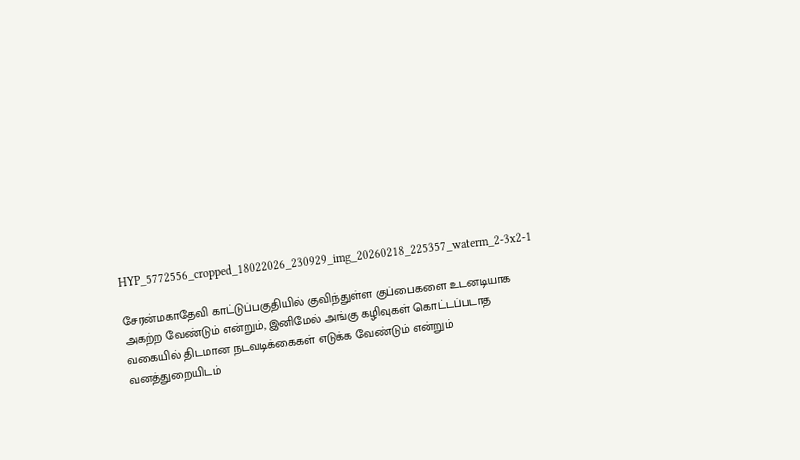HYP_5772556_cropped_18022026_230929_img_20260218_225357_waterm_2-3x2-1

சேரன்மகாதேவி காட்டுப்பகுதியில் குவிந்துள்ள குப்பைகளை உடனடியாக அகற்ற வேண்டும் என்றும், இனிமேல் அங்கு கழிவுகள் கொட்டப்படாத வகையில் திடமான நடவடிக்கைகள் எடுக்க வேண்டும் என்றும் வனத்துறையிடம்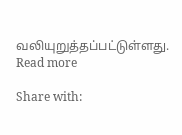வலியுறுத்தப்பட்டுள்ளது.
Read more

Share with: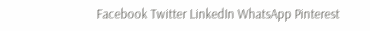Facebook Twitter LinkedIn WhatsApp Pinterest